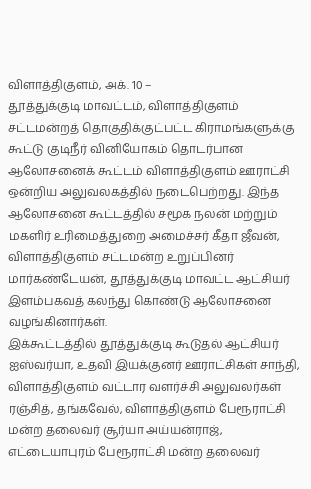விளாத்திகுளம், அக். 10 –
தூத்துக்குடி மாவட்டம், விளாத்திகுளம் சட்டமன்றத் தொகுதிக்குட்பட்ட கிராமங்களுக்கு கூட்டு குடிநீர் வினியோகம் தொடர்பான ஆலோசனைக் கூட்டம் விளாத்திகுளம் ஊராட்சி ஒன்றிய அலுவலகத்தில் நடைபெற்றது. இந்த ஆலோசனை கூட்டத்தில் சமூக நலன் மற்றும் மகளிர் உரிமைத்துறை அமைச்சர் கீதா ஜீவன், விளாத்திகுளம் சட்டமன்ற உறுப்பினர் மார்கண்டேயன், தூத்துக்குடி மாவட்ட ஆட்சியர் இளம்பகவத் கலந்து கொண்டு ஆலோசனை வழங்கினார்கள்.
இக்கூட்டத்தில் தூத்துக்குடி கூடுதல் ஆட்சியர் ஐஸ்வர்யா, உதவி இயக்குனர் ஊராட்சிகள் சாந்தி, விளாத்திகுளம் வட்டார வளர்ச்சி அலுவலர்கள் ரஞ்சித், தங்கவேல், விளாத்திகுளம் பேரூராட்சி மன்ற தலைவர் சூர்யா அய்யன்ராஜ், எட்டையாபுரம் பேரூராட்சி மன்ற தலைவர்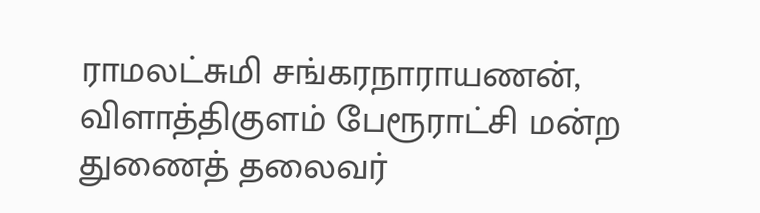ராமலட்சுமி சங்கரநாராயணன், விளாத்திகுளம் பேரூராட்சி மன்ற துணைத் தலைவர்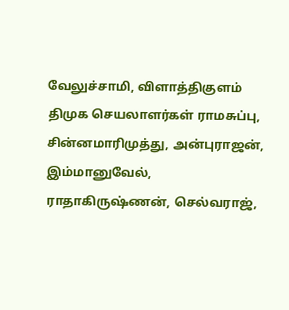வேலுச்சாமி, விளாத்திகுளம் திமுக செயலாளர்கள் ராமசுப்பு, சின்னமாரிமுத்து, அன்புராஜன், இம்மானுவேல், ராதாகிருஷ்ணன், செல்வராஜ்,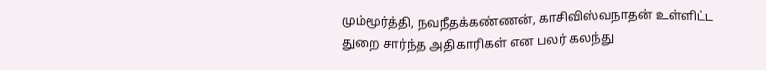மும்மூர்த்தி, நவநீதக்கண்ணன், காசிவிஸ்வநாதன் உள்ளிட்ட துறை சார்ந்த அதிகாரிகள் என பலர் கலந்து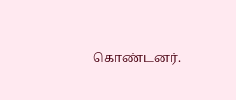கொண்டனர்.